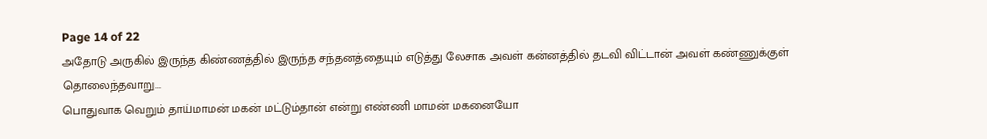Page 14 of 22
அதோடு அருகில் இருந்த கிண்ணத்தில் இருந்த சந்தனத்தையும் எடுத்து லேசாக அவள் கன்னத்தில் தடவி விட்டான் அவள் கண்ணுக்குள் தொலைந்தவாறு...
பொதுவாக வெறும் தாய்மாமன் மகன் மட்டும்தான் என்று எண்ணி மாமன் மகனையோ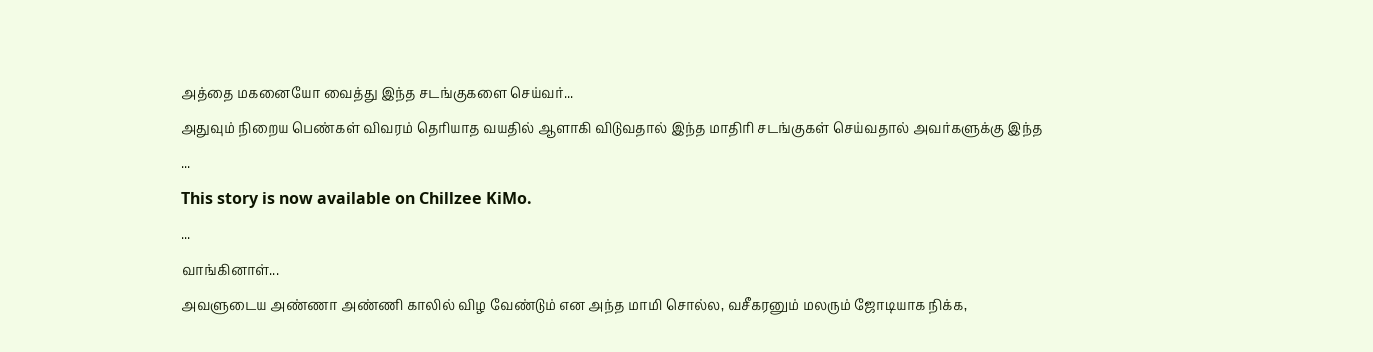அத்தை மகனையோ வைத்து இந்த சடங்குகளை செய்வர்...
அதுவும் நிறைய பெண்கள் விவரம் தெரியாத வயதில் ஆளாகி விடுவதால் இந்த மாதிரி சடங்குகள் செய்வதால் அவர்களுக்கு இந்த
...
This story is now available on Chillzee KiMo.
...
வாங்கினாள்...
அவளுடைய அண்ணா அண்ணி காலில் விழ வேண்டும் என அந்த மாமி சொல்ல, வசீகரனும் மலரும் ஜோடியாக நிக்க,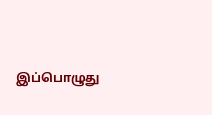இப்பொழுது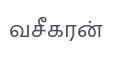வசீகரன்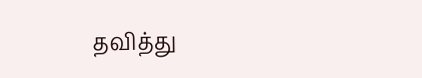தவித்து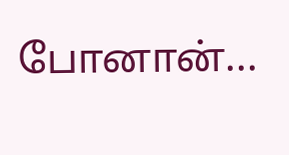போனான்...